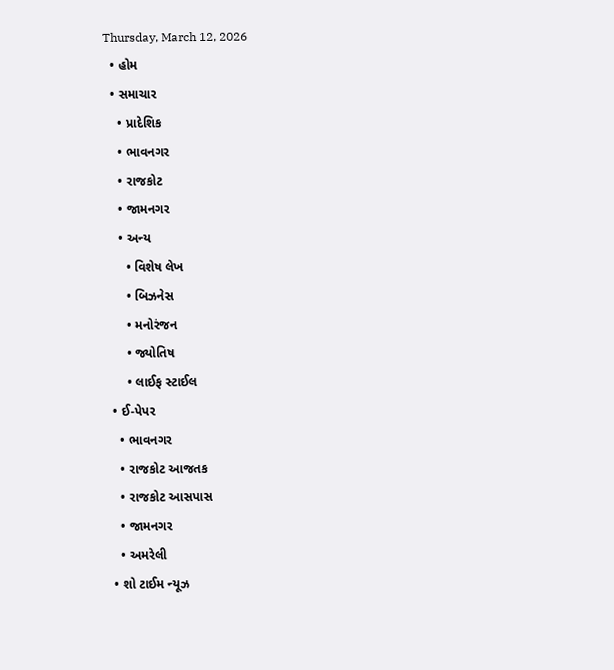Thursday, March 12, 2026
  • હોમ
  • સમાચાર
    • પ્રાદેશિક
    • ભાવનગર
    • રાજકોટ
    • જામનગર
    • અન્ય
      • વિશેષ લેખ
      • બિઝનેસ
      • મનોરંજન
      • જ્યોતિષ
      • લાઈફ સ્ટાઈલ
  • ઈ-પેપર
    • ભાવનગર
    • રાજકોટ આજતક
    • રાજકોટ આસપાસ
    • જામનગર
    • અમરેલી
  • શો ટાઈમ ન્યૂઝ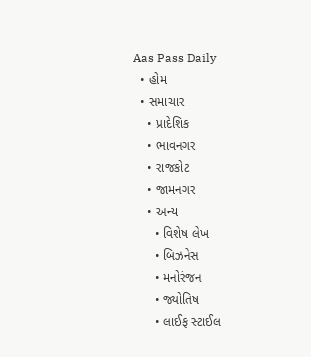Aas Pass Daily
  • હોમ
  • સમાચાર
    • પ્રાદેશિક
    • ભાવનગર
    • રાજકોટ
    • જામનગર
    • અન્ય
      • વિશેષ લેખ
      • બિઝનેસ
      • મનોરંજન
      • જ્યોતિષ
      • લાઈફ સ્ટાઈલ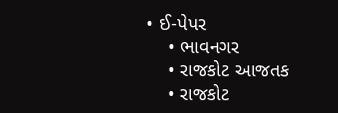• ઈ-પેપર
    • ભાવનગર
    • રાજકોટ આજતક
    • રાજકોટ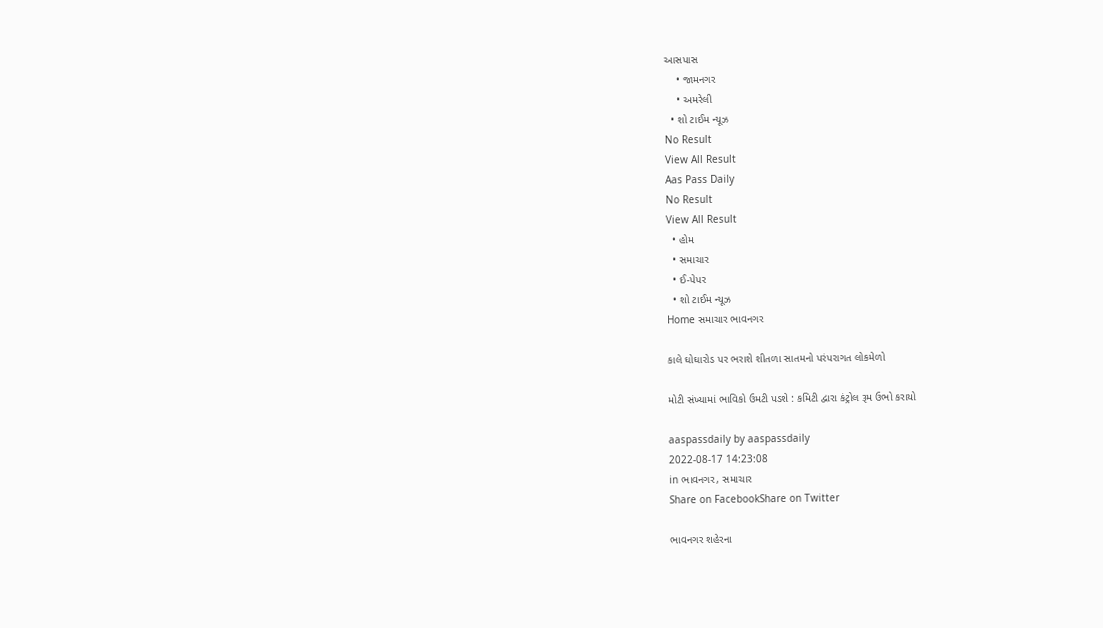આસપાસ
    • જામનગર
    • અમરેલી
  • શો ટાઈમ ન્યૂઝ
No Result
View All Result
Aas Pass Daily
No Result
View All Result
  • હોમ
  • સમાચાર
  • ઈ-પેપર
  • શો ટાઈમ ન્યૂઝ
Home સમાચાર ભાવનગર

કાલે ઘોઘારોડ પર ભરાશે શીતળા સાતમનો પરંપરાગત લોકમેળો

મોટી સંખ્યામાં ભાવિકો ઉમટી પડશે : કમિટી દ્વારા કંટ્રોલ રૂમ ઉભો કરાયો

aaspassdaily by aaspassdaily
2022-08-17 14:23:08
in ભાવનગર, સમાચાર
Share on FacebookShare on Twitter

ભાવનગર શહેરના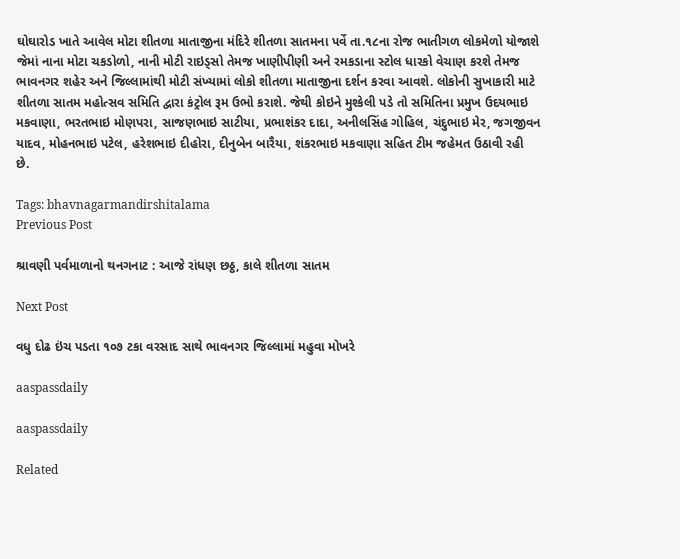ઘોઘારોડ ખાતે આવેલ મોટા શીતળા માતાજીના મંદિરે શીતળા સાતમના પર્વે તા.૧૮ના રોજ ભાતીગળ લોકમેળો યોજાશે જેમાં નાના મોટા ચકડોળો, નાની મોટી રાઇડ્‌સો તેમજ ખાણીપીણી અને રમકડાના સ્ટોલ ધારકો વેચાણ કરશે તેમજ ભાવનગર શહેર અને જિલ્લામાંથી મોટી સંખ્યામાં લોકો શીતળા માતાજીના દર્શન કરવા આવશે. લોકોની સુખાકારી માટે શીતળા સાતમ મહોત્સવ સમિતિ દ્વારા કંટ્રોલ રૂમ ઉભો કરાશે. જેથી કોઇને મુશ્કેલી પડે તો સમિતિના પ્રમુખ ઉદયભાઇ મકવાણા, ભરતભાઇ મોણપરા, સાજણભાઇ સાટીયા, પ્રભાશંકર દાદા, અનીલસિંહ ગોહિલ, ચંદુભાઇ મેર, જગજીવન યાદવ, મોહનભાઇ પટેલ, હરેશભાઇ દીહોરા, દીનુબેન બારૈયા, શંકરભાઇ મકવાણા સહિત ટીમ જહેમત ઉઠાવી રહી છે.

Tags: bhavnagarmandirshitalama
Previous Post

શ્રાવણી પર્વમાળાનો થનગનાટ : આજે રાંધણ છઠ્ઠ, કાલે શીતળા સાતમ

Next Post

વધુ દોઢ ઇંચ પડતા ૧૦૭ ટકા વરસાદ સાથે ભાવનગર જિલ્લામાં મહુવા મોખરે

aaspassdaily

aaspassdaily

Related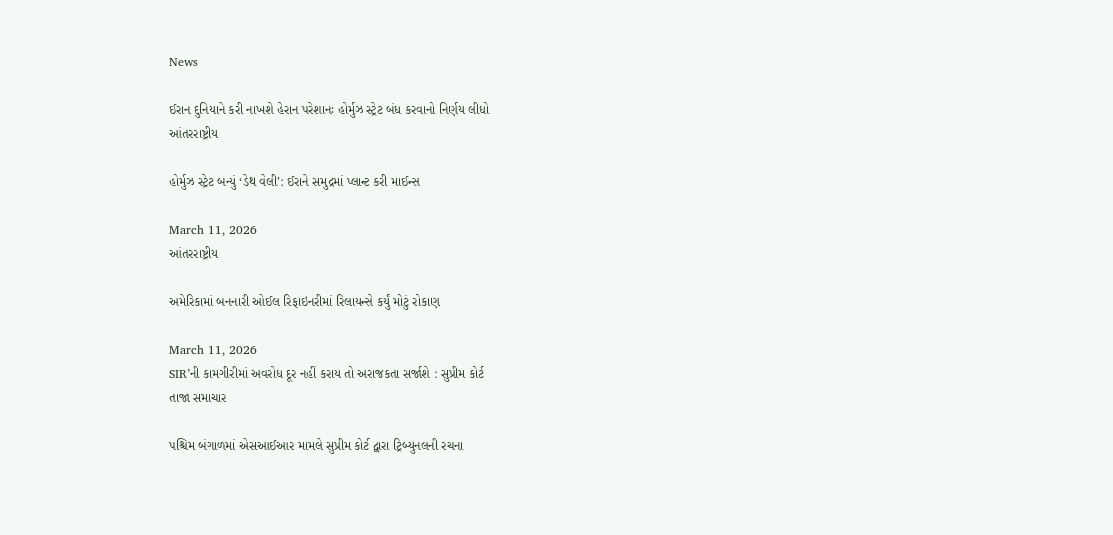News

ઈરાન દુનિયાને કરી નાખશે હેરાન પરેશાનઃ હોર્મુઝ સ્ટ્રેટ બંધ કરવાનો નિર્ણય લીધો
આંતરરાષ્ટ્રીય

હોર્મુઝ સ્ટ્રેટ બન્યું ‘ડેથ વેલી’: ઈરાને સમુદ્રમાં પ્લાન્ટ કરી માઈન્સ

March 11, 2026
આંતરરાષ્ટ્રીય

અમેરિકામાં બનનારી ઓઈલ રિફાઇનરીમાં રિલાયન્સે કર્યું મોટું રોકાણ

March 11, 2026
SIR’ની કામગીરીમાં અવરોધ દૂર નહીં કરાય તો અરાજકતા સર્જાશે : સુપ્રીમ કોર્ટ
તાજા સમાચાર

પશ્ચિમ બંગાળમાં એસઆઈઆર મામલે સુપ્રીમ કોર્ટ દ્વારા ટ્રિબ્યુનલની રચના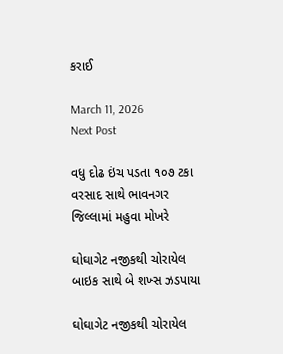કરાઈ

March 11, 2026
Next Post

વધુ દોઢ ઇંચ પડતા ૧૦૭ ટકા વરસાદ સાથે ભાવનગર જિલ્લામાં મહુવા મોખરે

ઘોઘાગેટ નજીકથી ચોરાયેલ બાઇક સાથે બે શખ્સ ઝડપાયા

ઘોઘાગેટ નજીકથી ચોરાયેલ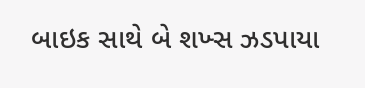બાઇક સાથે બે શખ્સ ઝડપાયા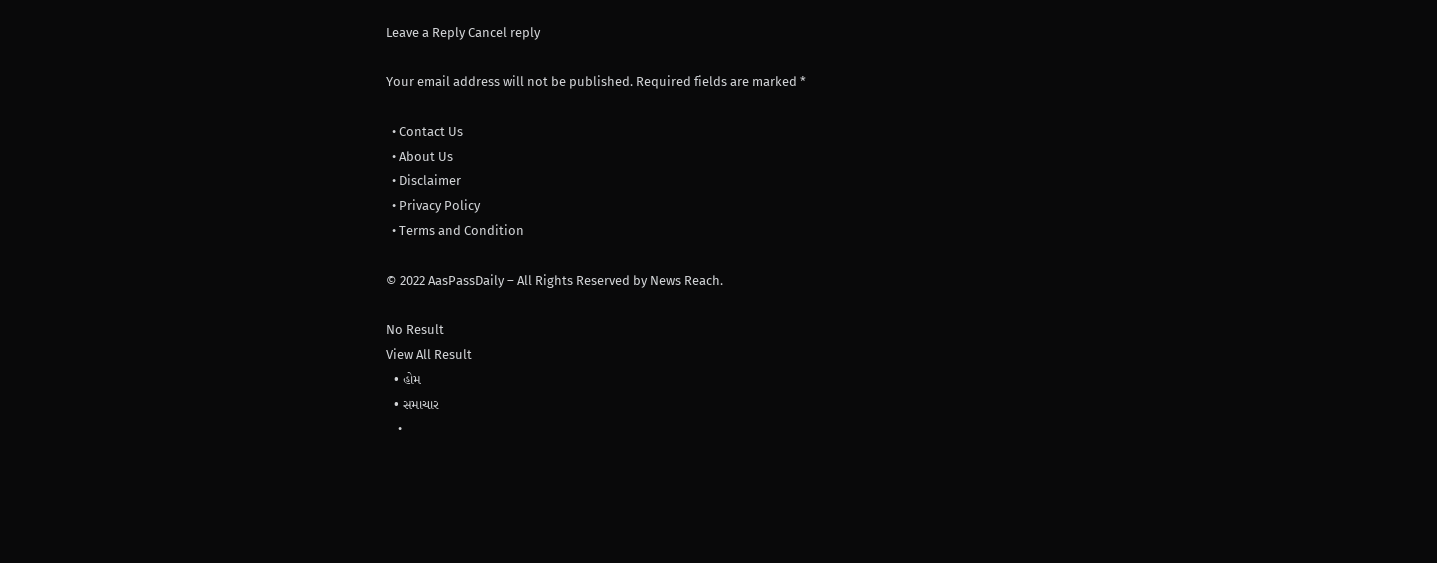Leave a Reply Cancel reply

Your email address will not be published. Required fields are marked *

  • Contact Us
  • About Us
  • Disclaimer
  • Privacy Policy
  • Terms and Condition

© 2022 AasPassDaily – All Rights Reserved by News Reach.

No Result
View All Result
  • હોમ
  • સમાચાર
    •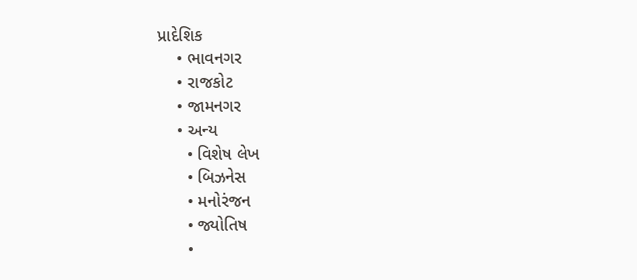પ્રાદેશિક
    • ભાવનગર
    • રાજકોટ
    • જામનગર
    • અન્ય
      • વિશેષ લેખ
      • બિઝનેસ
      • મનોરંજન
      • જ્યોતિષ
      •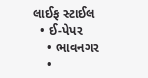લાઈફ સ્ટાઈલ
  • ઈ-પેપર
    • ભાવનગર
    •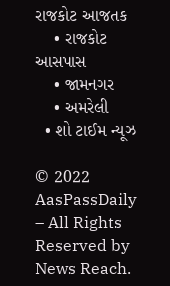રાજકોટ આજતક
    • રાજકોટ આસપાસ
    • જામનગર
    • અમરેલી
  • શો ટાઈમ ન્યૂઝ

© 2022 AasPassDaily – All Rights Reserved by News Reach.